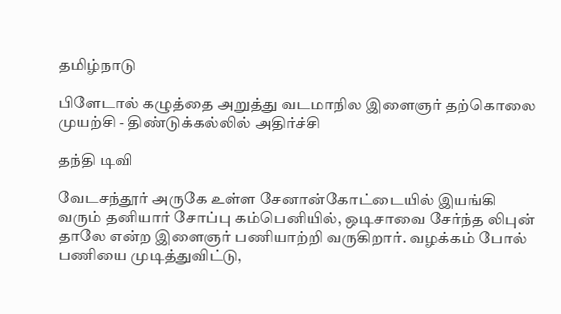தமிழ்நாடு

பிளேடால் கழுத்தை அறுத்து வடமாநில இளைஞர் தற்கொலை முயற்சி - திண்டுக்கல்லில் அதிர்ச்சி

தந்தி டிவி

வேடசந்தூர் அருகே உள்ள சேனான்கோட்டையில் இயங்கி வரும் தனியார் சோப்பு கம்பெனியில், ஒடிசாவை சேர்ந்த லிபுன் தாலே என்ற இளைஞர் பணியாற்றி வருகிறார். வழக்கம் போல் பணியை முடித்துவிட்டு,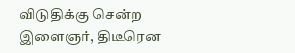விடுதிக்கு சென்ற இளைஞர், திடீரென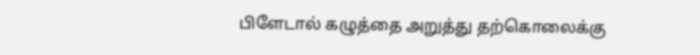பிளேடால் கழுத்தை அறுத்து தற்கொலைக்கு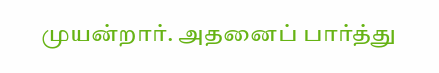முயன்றார். அதனைப் பார்த்து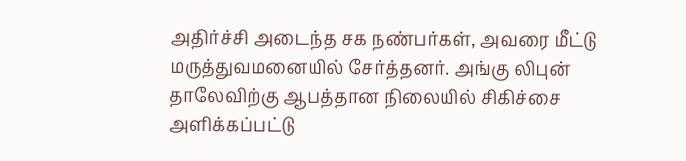அதிர்ச்சி அடைந்த சக நண்பர்கள், அவரை மீட்டு மருத்துவமனையில் சேர்த்தனர். அங்கு லிபுன் தாலேவிற்கு ஆபத்தான நிலையில் சிகிச்சை அளிக்கப்பட்டு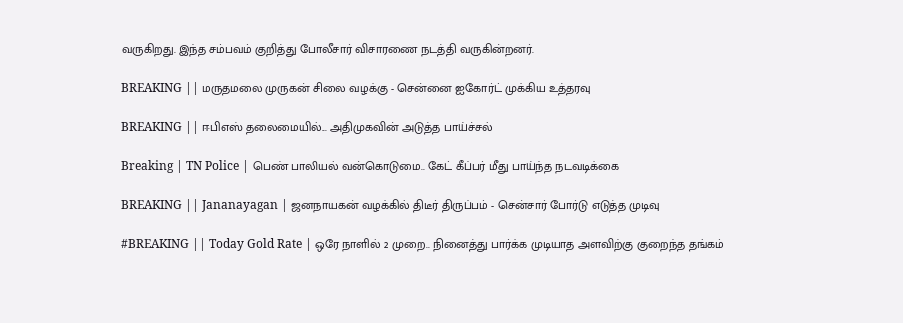வருகிறது. இந்த சம்பவம் குறித்து போலீசார் விசாரணை நடத்தி வருகின்றனர்.

BREAKING || மருதமலை முருகன் சிலை வழக்கு - சென்னை ஐகோர்ட் முக்கிய உத்தரவு

BREAKING || ஈபிஎஸ் தலைமையில்... அதிமுகவின் அடுத்த பாய்ச்சல்

Breaking | TN Police | பெண் பாலியல் வன்கொடுமை.. கேட் கீப்பர் மீது பாய்ந்த நடவடிக்கை

BREAKING || Jananayagan | ஜனநாயகன் வழக்கில் திடீர் திருப்பம் - சென்சார் போர்டு எடுத்த முடிவு

#BREAKING || Today Gold Rate | ஒரே நாளில் 2 முறை.. நினைத்து பார்க்க முடியாத அளவிற்கு குறைந்த தங்கம்